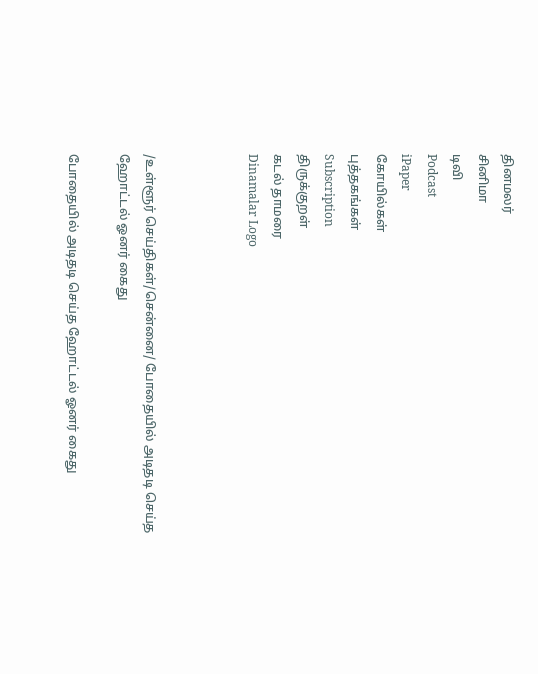தினமலர்
சினிமா
டிவி
Podcast
iPaper
கோயில்கள்
புத்தகங்கள்
Subscription
திருக்குறள்
கடல் தாமரை
Dinamalar Logo



/உள்ளூர் செய்திகள்/சென்னை/ போதையில் அடிதடி செய்த ஹோட்டல் ஓனர் கைது

போதையில் அடிதடி செய்த ஹோட்டல் ஓனர் கைது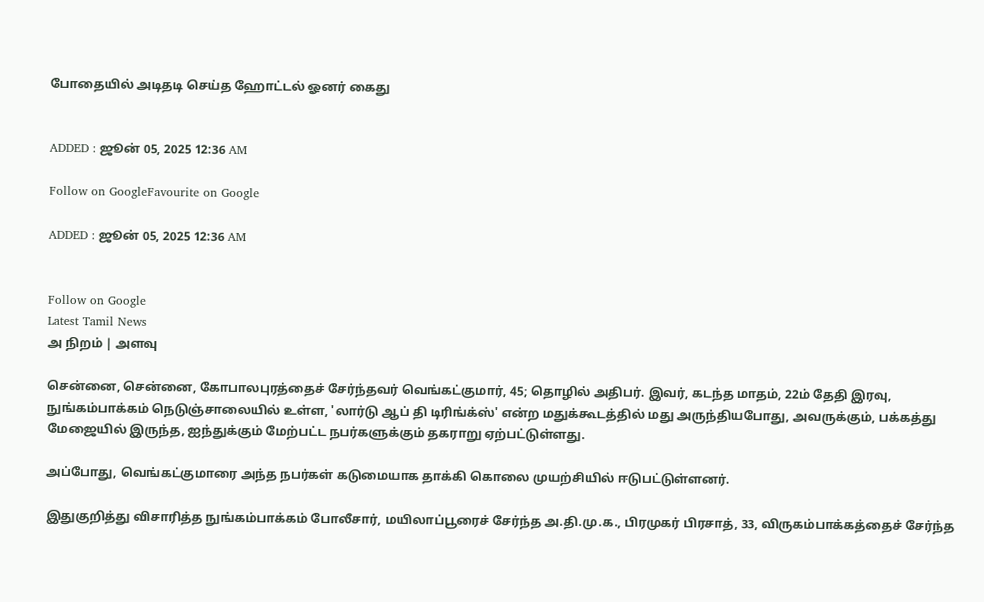போதையில் அடிதடி செய்த ஹோட்டல் ஓனர் கைது


ADDED : ஜூன் 05, 2025 12:36 AM

Follow on GoogleFavourite on Google

ADDED : ஜூன் 05, 2025 12:36 AM


Follow on Google
Latest Tamil News
அ நிறம் | அளவு

சென்னை, சென்னை, கோபாலபுரத்தைச் சேர்ந்தவர் வெங்கட்குமார், 45; தொழில் அதிபர். இவர், கடந்த மாதம், 22ம் தேதி இரவு, நுங்கம்பாக்கம் நெடுஞ்சாலையில் உள்ள, 'லார்டு ஆப் தி டிரிங்க்ஸ்' என்ற மதுக்கூடத்தில் மது அருந்தியபோது, அவருக்கும், பக்கத்து மேஜையில் இருந்த, ஐந்துக்கும் மேற்பட்ட நபர்களுக்கும் தகராறு ஏற்பட்டுள்ளது.

அப்போது, வெங்கட்குமாரை அந்த நபர்கள் கடுமையாக தாக்கி கொலை முயற்சியில் ஈடுபட்டுள்ளனர்.

இதுகுறித்து விசாரித்த நுங்கம்பாக்கம் போலீசார், மயிலாப்பூரைச் சேர்ந்த அ.தி.மு.க., பிரமுகர் பிரசாத், 33, விருகம்பாக்கத்தைச் சேர்ந்த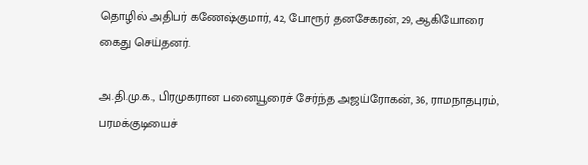தொழில் அதிபர் கணேஷ்குமார், 42, போரூர் தனசேகரன், 29, ஆகியோரை கைது செய்தனர்.

அ.தி.மு.க., பிரமுகரான பனையூரைச் சேர்ந்த அஜய்ரோகன், 36, ராமநாதபுரம், பரமக்குடியைச்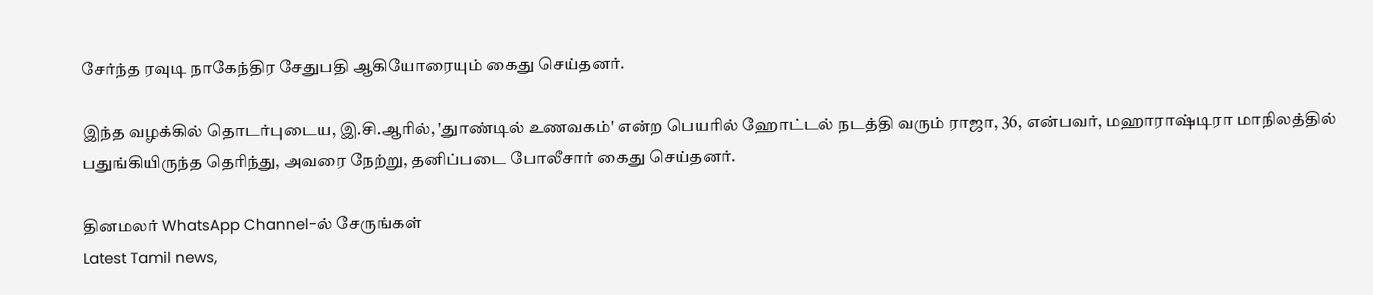சேர்ந்த ரவுடி நாகேந்திர சேதுபதி ஆகியோரையும் கைது செய்தனர்.

இந்த வழக்கில் தொடர்புடைய, இ.சி.ஆரில், 'துாண்டில் உணவகம்' என்ற பெயரில் ஹோட்டல் நடத்தி வரும் ராஜா, 36, என்பவர், மஹாராஷ்டிரா மாநிலத்தில் பதுங்கியிருந்த தெரிந்து, அவரை நேற்று, தனிப்படை போலீசார் கைது செய்தனர்.

தினமலர் WhatsApp Channel-ல் சேருங்கள்
Latest Tamil news,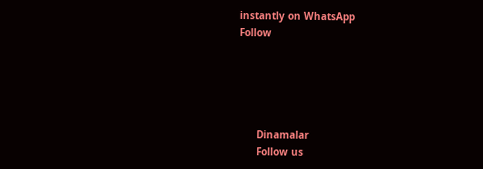instantly on WhatsApp
Follow





      Dinamalar
      Follow us